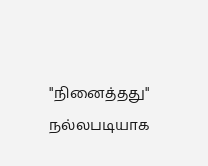"நினைத்தது" நல்லபடியாக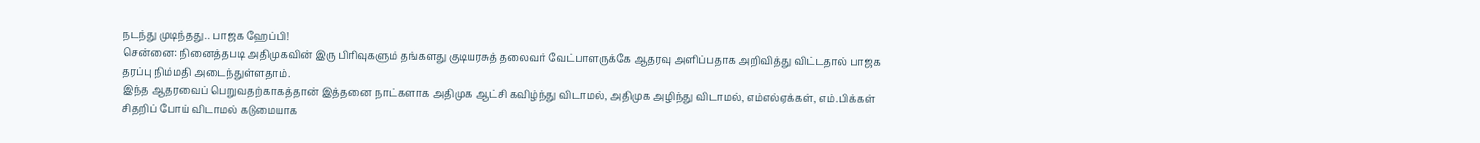நடந்து முடிந்தது.. பாஜக ஹேப்பி!
சென்னை: நினைத்தபடி அதிமுகவின் இரு பிரிவுகளும் தங்களது குடியரசுத் தலைவர் வேட்பாளருக்கே ஆதரவு அளிப்பதாக அறிவித்து விட்டதால் பாஜக தரப்பு நிம்மதி அடைந்துள்ளதாம்.
இந்த ஆதரவைப் பெறுவதற்காகத்தான் இத்தனை நாட்களாக அதிமுக ஆட்சி கவிழ்ந்து விடாமல், அதிமுக அழிந்து விடாமல், எம்எல்ஏக்கள், எம்.பிக்கள் சிதறிப் போய் விடாமல் கடுமையாக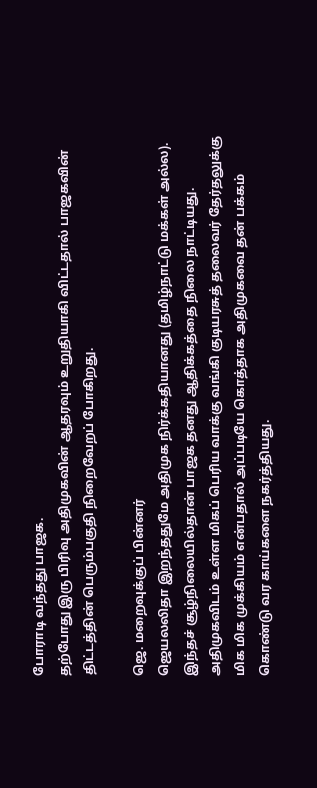போராடி வந்தது பாஜக.
தற்போது இரு பிரிவு அதிமுகவின் ஆதரவும் உறுதியாகி விட்டதால் பாஜகவின் திட்டத்தின் பெரும்பகுதி நிறைவேறப் போகிறது.

ஜெ. மறைவுக்குப் பின்னர்
ஜெயலலிதா இறந்ததுமே அதிமுக நிர்க்கதியானது (தமிழ்நாட்டு மக்கள் அல்ல). இந்தச் சூழ்நிலையில்தான் பாஜக தனது ஆதிக்கத்தை நிலை நாட்டியது. அதிமுகவிடம் உள்ள மிகப் பெரிய வாக்கு வங்கி குடியரசுத் தலைவர் தேர்தலுக்கு மிக மிக முக்கியம் என்பதால் அப்படியே கொத்தாக அதிமுகவை தன் பக்கம் கொண்டு வர காய்களை நகர்த்தியது.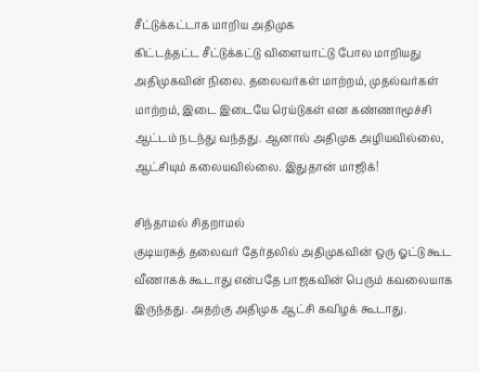சீட்டுக்கட்டாக மாறிய அதிமுக
கிட்டத்தட்ட சீட்டுக்கட்டு விளையாட்டு போல மாறியது அதிமுகவின் நிலை. தலைவர்கள் மாற்றம், முதல்வர்கள் மாற்றம், இடை இடையே ரெய்டுகள் என கண்ணாமூச்சி ஆட்டம் நடந்து வந்தது. ஆனால் அதிமுக அழியவில்லை, ஆட்சியும் கலையவில்லை. இதுதான் மாஜிக்!

சிந்தாமல் சிதறாமல்
குடியரசுத் தலைவர் தேர்தலில் அதிமுகவின் ஒரு ஓட்டு கூட வீணாகக் கூடாது என்பதே பாஜகவின் பெரும் கவலையாக இருந்தது. அதற்கு அதிமுக ஆட்சி கவிழக் கூடாது.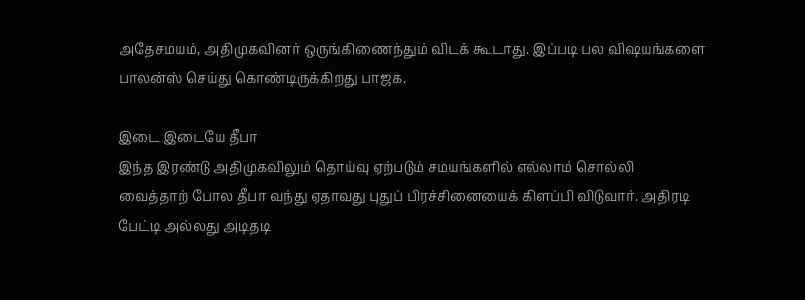அதேசமயம், அதிமுகவினர் ஒருங்கிணைந்தும் விடக் கூடாது. இப்படி பல விஷயங்களை பாலன்ஸ் செய்து கொண்டிருக்கிறது பாஜக.

இடை இடையே தீபா
இந்த இரண்டு அதிமுகவிலும் தொய்வு ஏற்படும் சமயங்களில் எல்லாம் சொல்லி வைத்தாற் போல தீபா வந்து ஏதாவது புதுப் பிரச்சினையைக் கிளப்பி விடுவார். அதிரடி பேட்டி அல்லது அடிதடி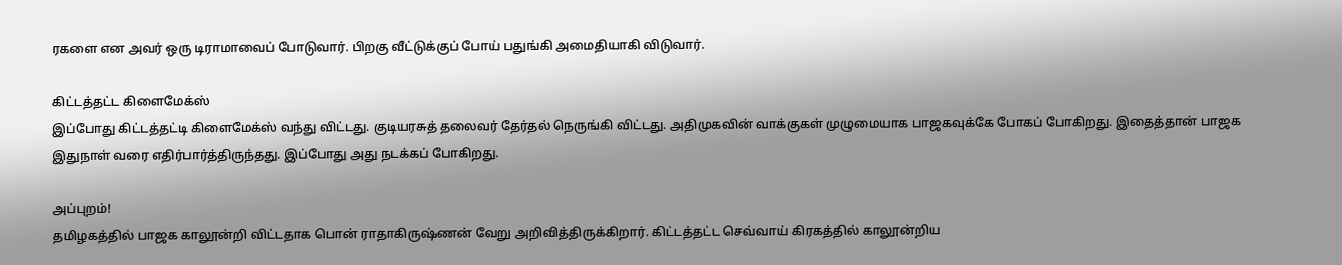ரகளை என அவர் ஒரு டிராமாவைப் போடுவார். பிறகு வீட்டுக்குப் போய் பதுங்கி அமைதியாகி விடுவார்.

கிட்டத்தட்ட கிளைமேக்ஸ்
இப்போது கிட்டத்தட்டி கிளைமேக்ஸ் வந்து விட்டது. குடியரசுத் தலைவர் தேர்தல் நெருங்கி விட்டது. அதிமுகவின் வாக்குகள் முழுமையாக பாஜகவுக்கே போகப் போகிறது. இதைத்தான் பாஜக இதுநாள் வரை எதிர்பார்த்திருந்தது. இப்போது அது நடக்கப் போகிறது.

அப்புறம்!
தமிழகத்தில் பாஜக காலூன்றி விட்டதாக பொன் ராதாகிருஷ்ணன் வேறு அறிவித்திருக்கிறார். கிட்டத்தட்ட செவ்வாய் கிரகத்தில் காலூன்றிய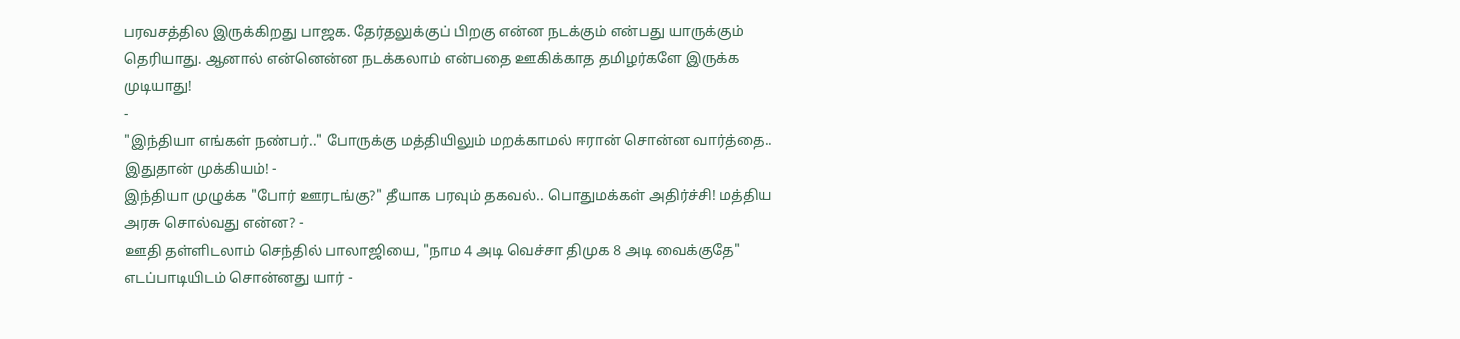பரவசத்தில இருக்கிறது பாஜக. தேர்தலுக்குப் பிறகு என்ன நடக்கும் என்பது யாருக்கும் தெரியாது. ஆனால் என்னென்ன நடக்கலாம் என்பதை ஊகிக்காத தமிழர்களே இருக்க முடியாது!
-
"இந்தியா எங்கள் நண்பர்.." போருக்கு மத்தியிலும் மறக்காமல் ஈரான் சொன்ன வார்த்தை.. இதுதான் முக்கியம்! -
இந்தியா முழுக்க "போர் ஊரடங்கு?" தீயாக பரவும் தகவல்.. பொதுமக்கள் அதிர்ச்சி! மத்திய அரசு சொல்வது என்ன? -
ஊதி தள்ளிடலாம் செந்தில் பாலாஜியை, "நாம 4 அடி வெச்சா திமுக 8 அடி வைக்குதே" எடப்பாடியிடம் சொன்னது யார் -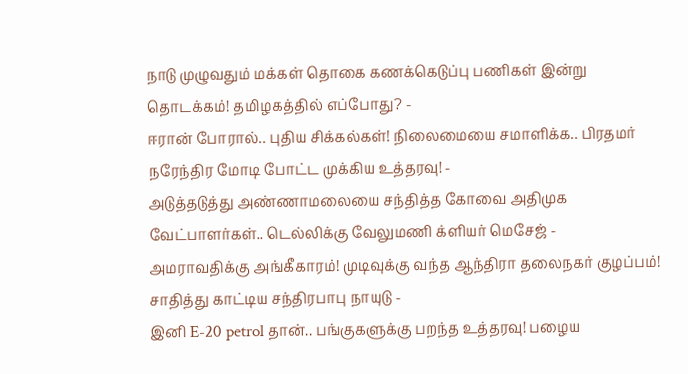நாடு முழுவதும் மக்கள் தொகை கணக்கெடுப்பு பணிகள் இன்று தொடக்கம்! தமிழகத்தில் எப்போது? -
ஈரான் போரால்.. புதிய சிக்கல்கள்! நிலைமையை சமாளிக்க.. பிரதமர் நரேந்திர மோடி போட்ட முக்கிய உத்தரவு! -
அடுத்தடுத்து அண்ணாமலையை சந்தித்த கோவை அதிமுக வேட்பாளர்கள்.. டெல்லிக்கு வேலுமணி க்ளியர் மெசேஜ் -
அமராவதிக்கு அங்கீகாரம்! முடிவுக்கு வந்த ஆந்திரா தலைநகர் குழப்பம்! சாதித்து காட்டிய சந்திரபாபு நாயுடு -
இனி E-20 petrol தான்.. பங்குகளுக்கு பறந்த உத்தரவு! பழைய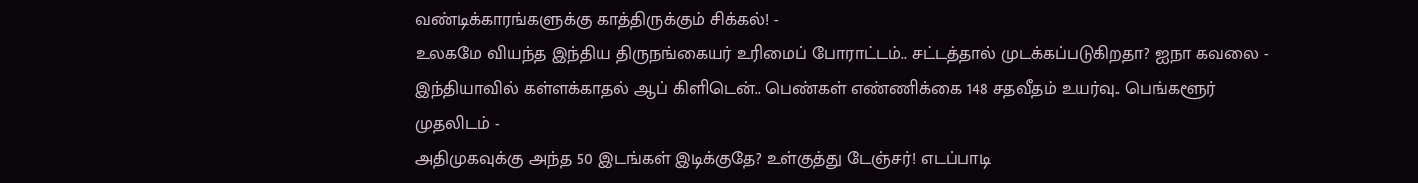வண்டிக்காரங்களுக்கு காத்திருக்கும் சிக்கல்! -
உலகமே வியந்த இந்திய திருநங்கையர் உரிமைப் போராட்டம்.. சட்டத்தால் முடக்கப்படுகிறதா? ஐநா கவலை -
இந்தியாவில் கள்ளக்காதல் ஆப் கிளிடென்.. பெண்கள் எண்ணிக்கை 148 சதவீதம் உயர்வு.. பெங்களூர் முதலிடம் -
அதிமுகவுக்கு அந்த 50 இடங்கள் இடிக்குதே? உள்குத்து டேஞ்சர்! எடப்பாடி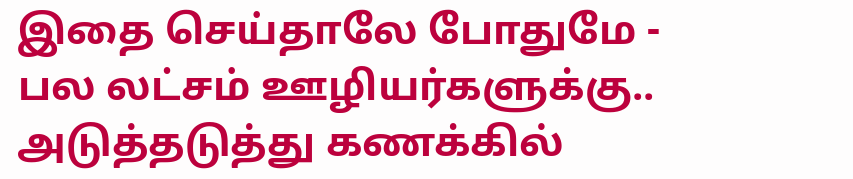இதை செய்தாலே போதுமே -
பல லட்சம் ஊழியர்களுக்கு.. அடுத்தடுத்து கணக்கில்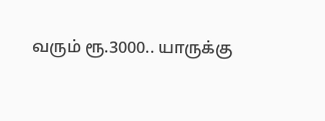வரும் ரூ.3000.. யாருக்கு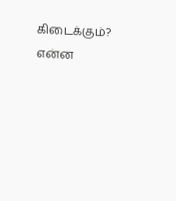கிடைக்கும்? என்ன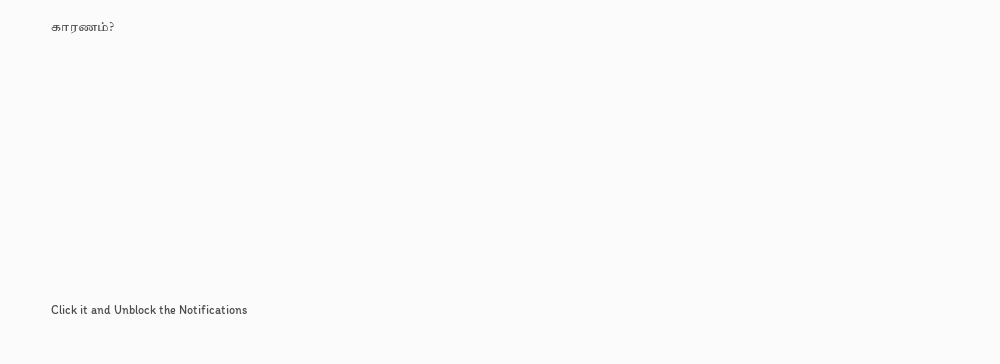காரணம்?











Click it and Unblock the Notifications